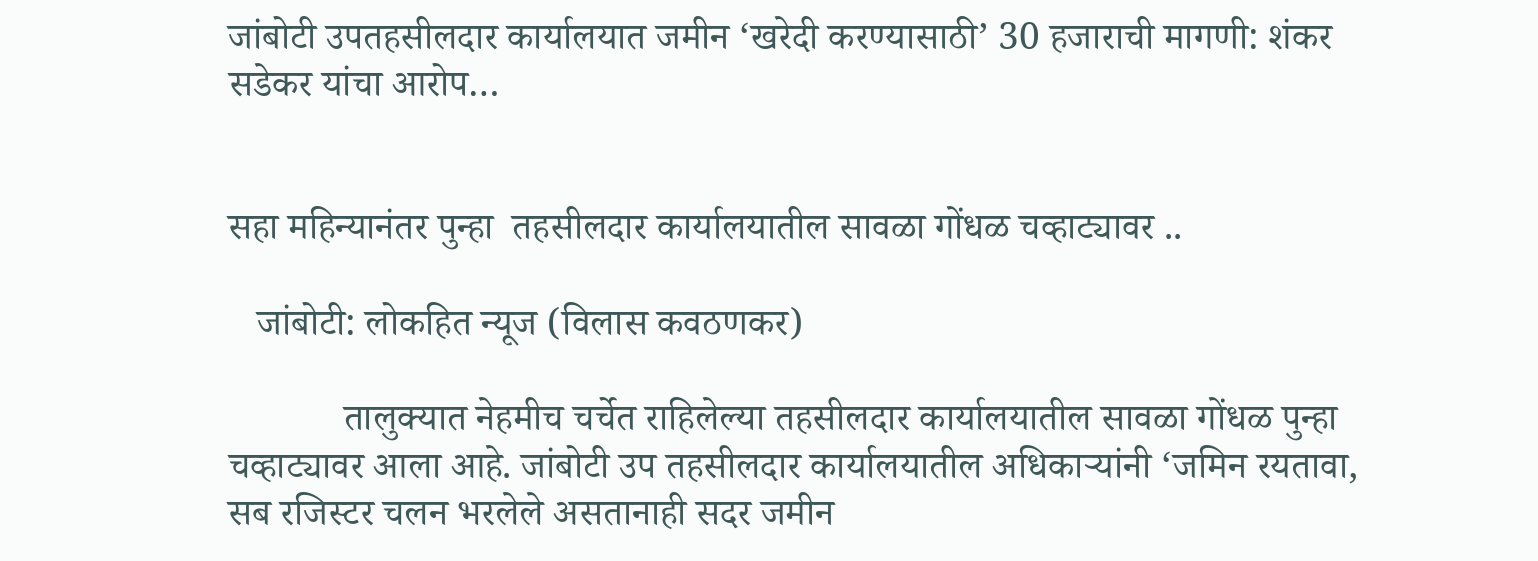जांबोटी उपतहसीलदार कार्यालयात जमीन ‘खरेदी करण्यासाठी’ 30 हजाराची मागणी: शंकर सडेकर यांचा आरोप…


सहा महिन्यानंतर पुन्हा  तहसीलदार कार्यालयातील सावळा गोंधळ चव्हाट्यावर ..

   जांबोटी: लोकहित न्यूज (विलास कवठणकर)

            तालुक्यात नेहमीच चर्चेत राहिलेल्या तहसीलदार कार्यालयातील सावळा गोंधळ पुन्हा चव्हाट्यावर आला आहे. जांबोटी उप तहसीलदार कार्यालयातील अधिकाऱ्यांनी ‘जमिन रयतावा, सब रजिस्टर चलन भरलेले असतानाही सदर जमीन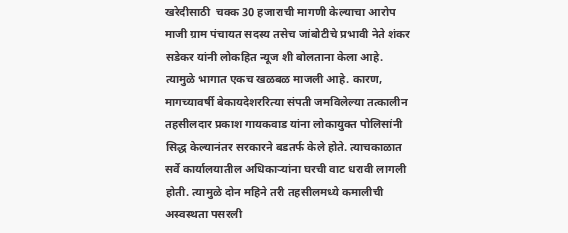खरेदीसाठी  चक्क 30 हजाराची मागणी केल्याचा आरोप माजी ग्राम पंचायत सदस्य तसेच जांबोटीचे प्रभावी नेते शंकर सडेकर यांनी लोकहित न्यूज शी बोलताना केला आहे. त्यामुळे भागात एकच खळबळ माजली आहे. कारण, मागच्यावर्षी बेकायदेशररित्या संपती जमविलेल्या तत्कालीन तहसीलदार प्रकाश गायकवाड यांना लोकायुक्त पोलिसांनी सिद्ध केल्यानंतर सरकारने बडतर्फ केले होते. त्याचकाळात सर्वे कार्यालयातील अधिकाऱ्यांना घरची वाट धरावी लागली होती. त्यामुळे दोन महिने तरी तहसीलमध्ये कमालीची अस्वस्थता पसरली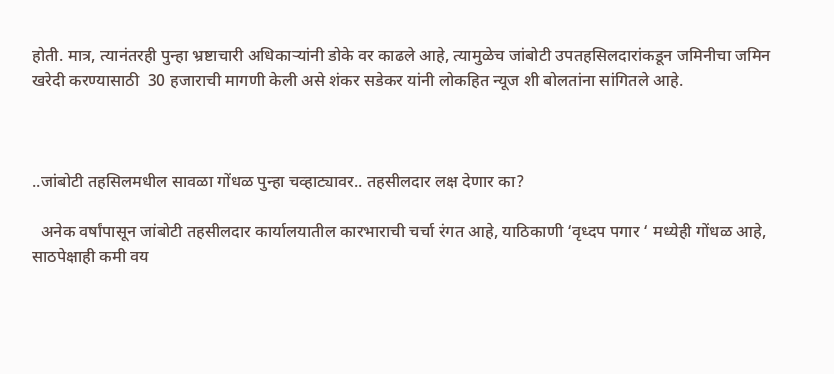होती. मात्र, त्यानंतरही पुन्हा भ्रष्टाचारी अधिकाऱ्यांनी डोके वर काढले आहे, त्यामुळेच जांबोटी उपतहसिलदारांकडून जमिनीचा जमिन खरेदी करण्यासाठी  30 हजाराची मागणी केली असे शंकर सडेकर यांनी लोकहित न्यूज शी बोलतांना सांगितले आहे.



..जांबोटी तहसिलमधील सावळा गोंधळ पुन्हा चव्हाट्यावर.. तहसीलदार लक्ष देणार का?

  अनेक वर्षांपासून जांबोटी तहसीलदार कार्यालयातील कारभाराची चर्चा रंगत आहे, याठिकाणी ‘वृध्दप पगार ‘ मध्येही गोंधळ आहे, साठपेक्षाही कमी वय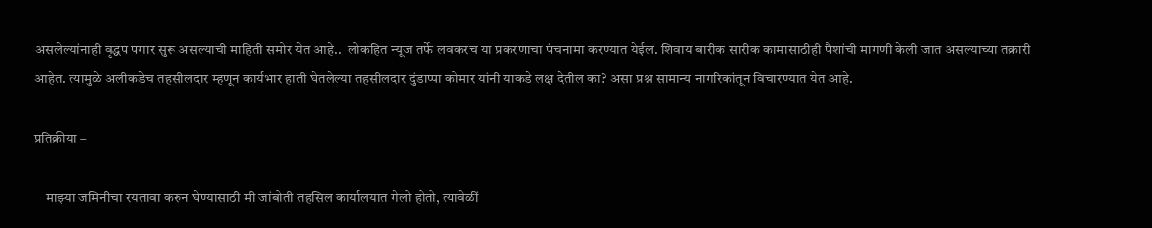असलेल्यांनाही वृद्धप पगार सुरू असल्याची माहिती समोर येत आहे..  लोकहित न्यूज तर्फे लवकरच या प्रकरणाचा पंचनामा करण्यात येईल. शिवाय बारीक सारीक कामासाठीही पैशांची मागणी केली जात असल्याच्या तक्रारी आहेत. त्यामुळे अलीकडेच तहसीलदार म्हणून कार्यभार हाती घेतलेल्या तहसीलदार दुंडाप्पा कोमार यांनी याकडे लक्ष देतील का? असा प्रश्न सामान्य नागरिकांतून विचारण्यात येत आहे.

प्रतिक्रीया –

    माझ्या जमिनीचा रयतावा करुन घेण्यासाठी मी जांबोती तहसिल कार्यालयात गेलो होतो, त्यावेळीं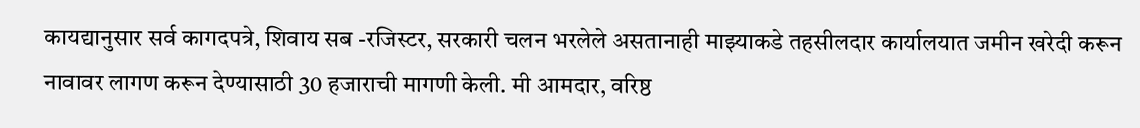कायद्यानुसार सर्व कागदपत्रे, शिवाय सब -रजिस्टर, सरकारी चलन भरलेले असतानाही माझ्याकडे तहसीलदार कार्यालयात जमीन खरेदी करून नावावर लागण करून देण्यासाठी 30 हजाराची मागणी केली. मी आमदार, वरिष्ठ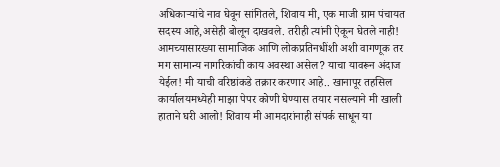अधिकाऱ्यांचे नाव घेवून सांगितले, शिवाय मी, एक माजी ग्राम पंचायत सदस्य आहे,असेही बोलून दाखवले. तरीही त्यांनी ऐकून घेतले नाही! आमच्यासारख्या सामाजिक आणि लोकप्रतिनधींशी अशी वागणूक तर मग सामान्य नागरिकांची काय अवस्था असेल? याचा यावरून अंदाज येईल! मी याची वरिष्ठांकडे तक्रार करणार आहे.. खानापूर तहसिल कार्यालयमध्येही माझा पेपर कोणी घेण्यास तयार नसल्याने मी खाली हाताने घरी आलो! शिवाय मी आमदारांनाही संपर्क साधून या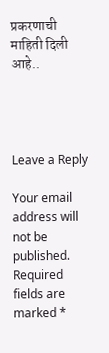प्रकरणाची माहिती दिली आहे..




Leave a Reply

Your email address will not be published. Required fields are marked *